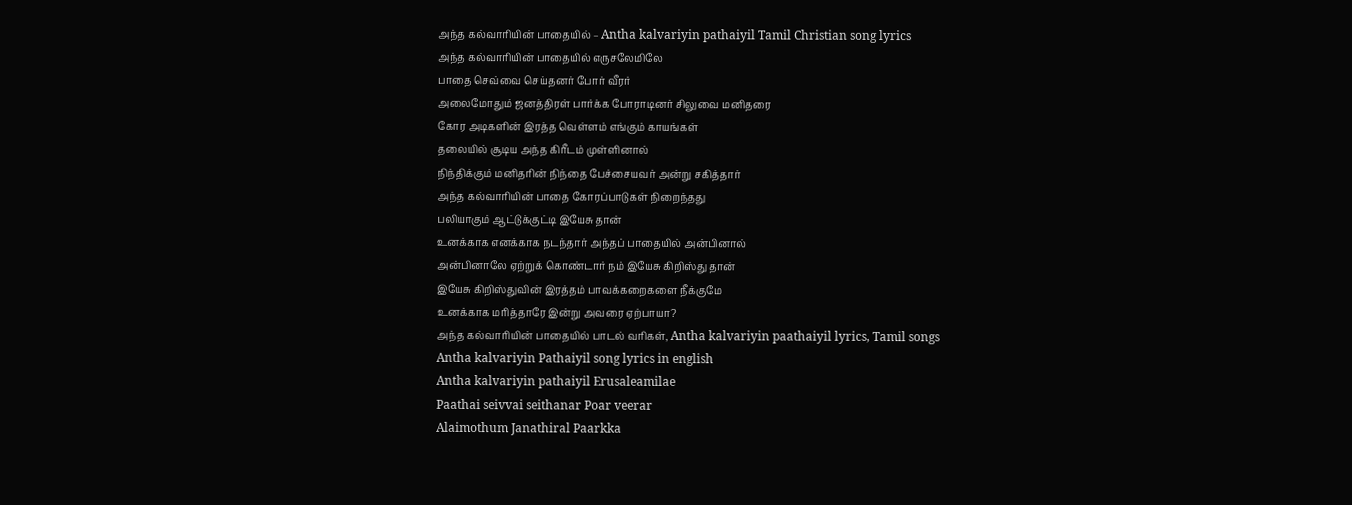அந்த கல்வாரியின் பாதையில் – Antha kalvariyin pathaiyil Tamil Christian song lyrics
அந்த கல்வாரியின் பாதையில் எருசலேமிலே
பாதை செவ்வை செய்தனர் போர் வீரர்
அலைமோதும் ஜனத்திரள் பார்க்க போராடினர் சிலுவை மனிதரை
கோர அடிகளின் இரத்த வெள்ளம் எங்கும் காயங்கள்
தலையில் சூடிய அந்த கிரீடம் முள்ளினால்
நிந்திக்கும் மனிதரின் நிந்தை பேச்சையவர் அன்று சகித்தார்
அந்த கல்வாரியின் பாதை கோரப்பாடுகள் நிறைந்தது
பலியாகும் ஆட்டுக்குட்டி இயேசு தான்
உனக்காக எனக்காக நடந்தார் அந்தப் பாதையில் அன்பினால்
அன்பினாலே ஏற்றுக் கொண்டார் நம் இயேசு கிறிஸ்து தான்
இயேசு கிறிஸ்துவின் இரத்தம் பாவக்கறைகளை நீக்குமே
உனக்காக மரித்தாரே இன்று அவரை ஏற்பாயா?
அந்த கல்வாரியின் பாதையில் பாடல் வரிகள், Antha kalvariyin paathaiyil lyrics, Tamil songs
Antha kalvariyin Pathaiyil song lyrics in english
Antha kalvariyin pathaiyil Erusaleamilae
Paathai seivvai seithanar Poar veerar
Alaimothum Janathiral Paarkka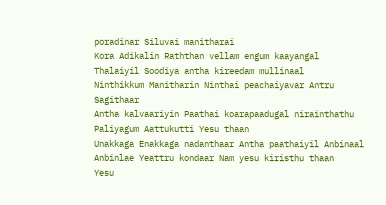poradinar Siluvai manitharai
Kora Adikalin Raththan vellam engum kaayangal
Thalaiyil Soodiya antha kireedam mullinaal
Ninthikkum Manitharin Ninthai peachaiyavar Antru Sagithaar
Antha kalvaariyin Paathai koarapaadugal nirainthathu
Paliyagum Aattukutti Yesu thaan
Unakkaga Enakkaga nadanthaar Antha paathaiyil Anbinaal
Anbinlae Yeattru kondaar Nam yesu kiristhu thaan
Yesu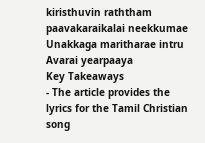kiristhuvin raththam paavakaraikalai neekkumae
Unakkaga maritharae intru Avarai yearpaaya
Key Takeaways
- The article provides the lyrics for the Tamil Christian song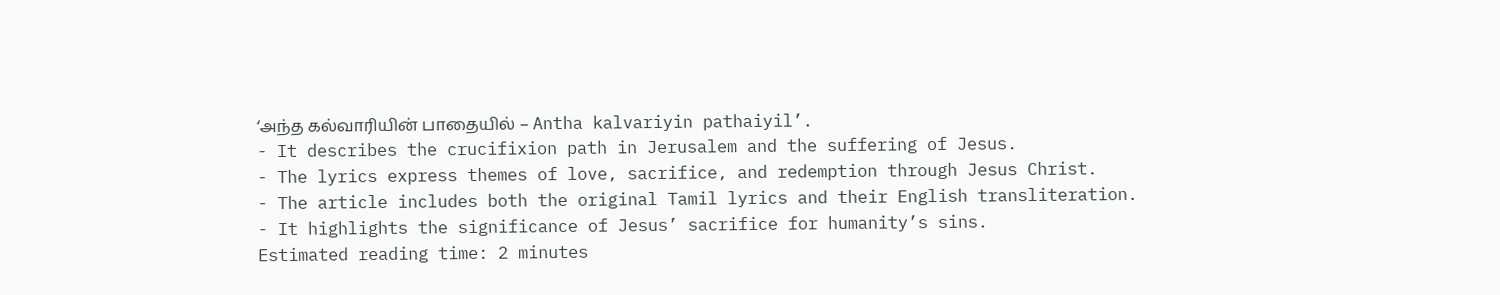‘அந்த கல்வாரியின் பாதையில் – Antha kalvariyin pathaiyil’.
- It describes the crucifixion path in Jerusalem and the suffering of Jesus.
- The lyrics express themes of love, sacrifice, and redemption through Jesus Christ.
- The article includes both the original Tamil lyrics and their English transliteration.
- It highlights the significance of Jesus’ sacrifice for humanity’s sins.
Estimated reading time: 2 minutes